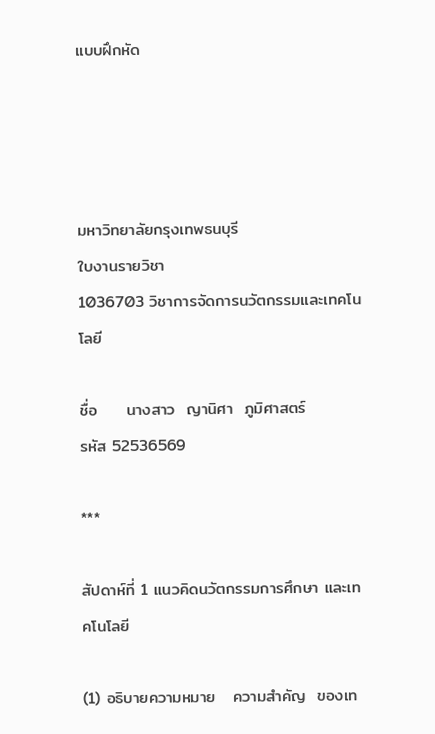แบบฝึกหัด




มหาวิทยาลัยกรุงเทพธนบุรี
ใบงานรายวิชา
1036703 วิชาการจัดการนวัตกรรมและเทคโนโลยี

ชื่อ     นางสาว  ญานิศา  ภูมิศาสตร์                                                 รหัส 52536569

***

สัปดาห์ที่ 1 แนวคิดนวัตกรรมการศึกษา และเทคโนโลยี

(1) อธิบายความหมาย   ความสำคัญ  ของเท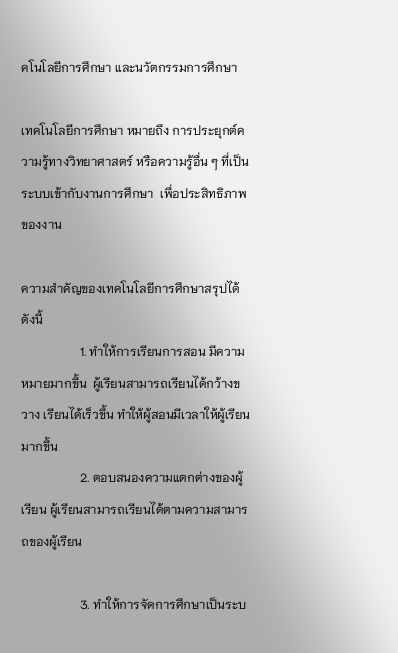คโนโลยีการศึกษา และนวัตกรรมการศึกษา

เทคโนโลยีการศึกษา หมายถึง การประยุกต์ความรู้ทางวิทยาศาสตร์ หรือความรู้อื่น ๆ ที่เป็นระบบเข้ากับงานการศึกษา  เพื่อประสิทธิภาพของงาน

ความสำคัญของเทคโนโลยีการศึกษาสรุปได้ดังนี้
                   1. ทำให้การเรียนการสอน มีความหมายมากขึ้น  ผู้เรียนสามารถเรียนได้กว้างขวาง เรียนได้เร็วขึ้น ทำให้ผู้สอนมีเวลาให้ผู้เรียนมากขึ้น
                   2. ตอบสนองความแตกต่างของผู้เรียน ผู้เรียนสามารถเรียนได้ตามความสามารถของผู้เรียน

                   3. ทำให้การจัดการศึกษาเป็นระบ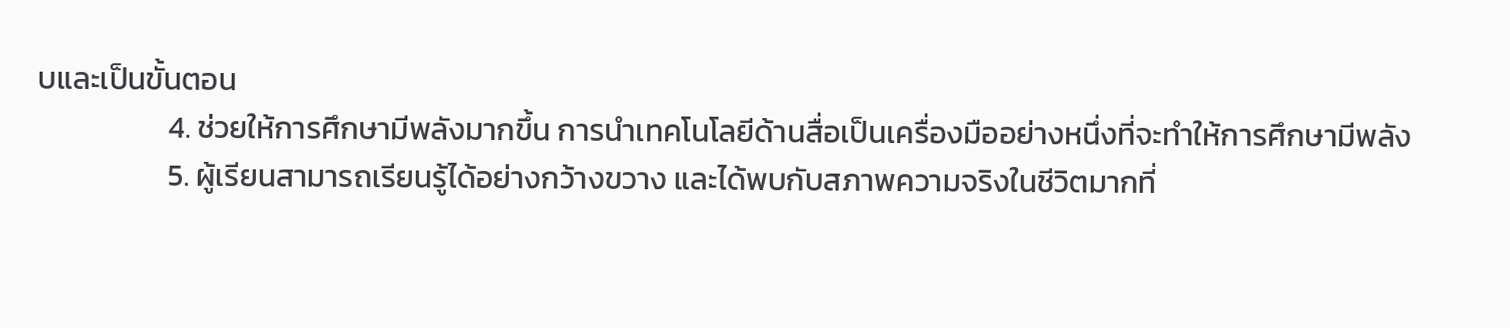บและเป็นขั้นตอน
                   4. ช่วยให้การศึกษามีพลังมากขึ้น การนำเทคโนโลยีด้านสื่อเป็นเครื่องมืออย่างหนึ่งที่จะทำให้การศึกษามีพลัง
                   5. ผู้เรียนสามารถเรียนรู้ได้อย่างกว้างขวาง และได้พบกับสภาพความจริงในชีวิตมากที่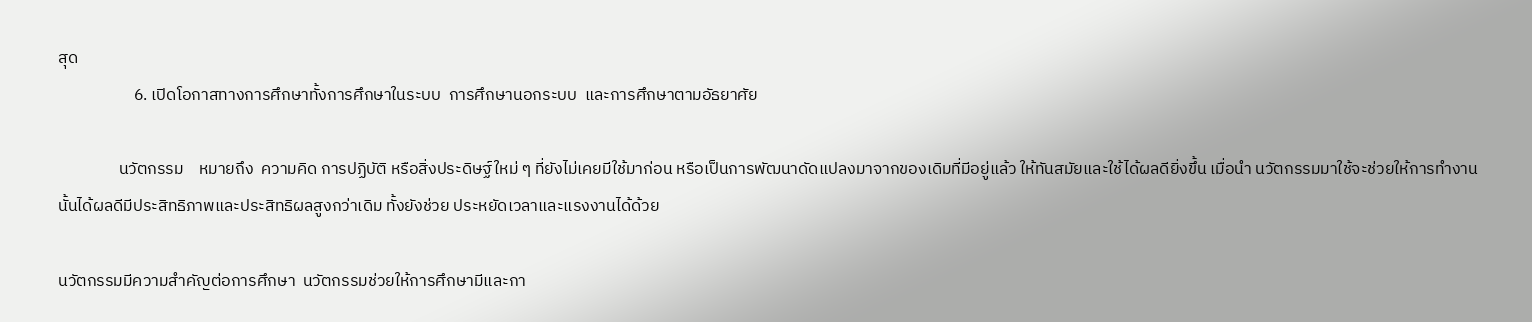สุด
                    6. เปิดโอกาสทางการศึกษาทั้งการศึกษาในระบบ  การศึกษานอกระบบ  และการศึกษาตามอัธยาศัย

                นวัตกรรม    หมายถึง  ความคิด การปฏิบัติ หรือสิ่งประดิษฐ์ใหม่ ๆ ที่ยังไม่เคยมีใช้มาก่อน หรือเป็นการพัฒนาดัดแปลงมาจากของเดิมที่มีอยู่แล้ว ให้ทันสมัยและใช้ได้ผลดียิ่งขึ้น เมื่อนำ นวัตกรรมมาใช้จะช่วยให้การทำงานนั้นได้ผลดีมีประสิทธิภาพและประสิทธิผลสูงกว่าเดิม ทั้งยังช่วย ประหยัดเวลาและแรงงานได้ด้วย

นวัตกรรมมีความสำคัญต่อการศึกษา  นวัตกรรมช่วยให้การศึกษามีและกา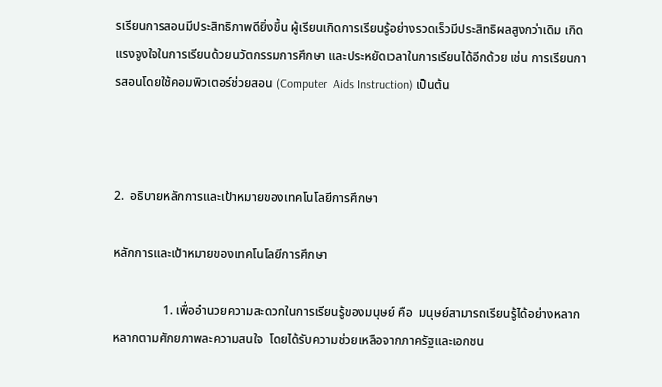รเรียนการสอนมีประสิทธิภาพดียิ่งขึ้น ผู้เรียนเกิดการเรียนรู้อย่างรวดเร็วมีประสิทธิผลสูงกว่าเดิม เกิดแรงจูงใจในการเรียนด้วยนวัตกรรมการศึกษา และประหยัดเวลาในการเรียนได้อีกด้วย เช่น การเรียนการสอนโดยใช้คอมพิวเตอร์ช่วยสอน (Computer  Aids Instruction) เป็นต้น



2.  อธิบายหลักการและเป้าหมายของเทคโนโลยีการศึกษา

หลักการและเป้าหมายของเทคโนโลยีการศึกษา

                1. เพื่ออำนวยความสะดวกในการเรียนรู้ของมนุษย์ คือ  มนุษย์สามารถเรียนรู้ได้อย่างหลากหลากตามศักยภาพละความสนใจ  โดยได้รับความช่วยเหลือจากภาครัฐและเอกชน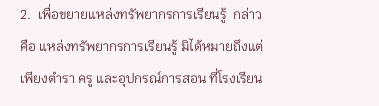2.  เพื่อขยายแหล่งทรัพยากรการเรียนรู้  กล่าวคือ แหล่งทรัพยากรการเรียนรู้ มิได้หมายถึงแต่เพียงตำรา ครู และอุปกรณ์การสอน ที่โรงเรียน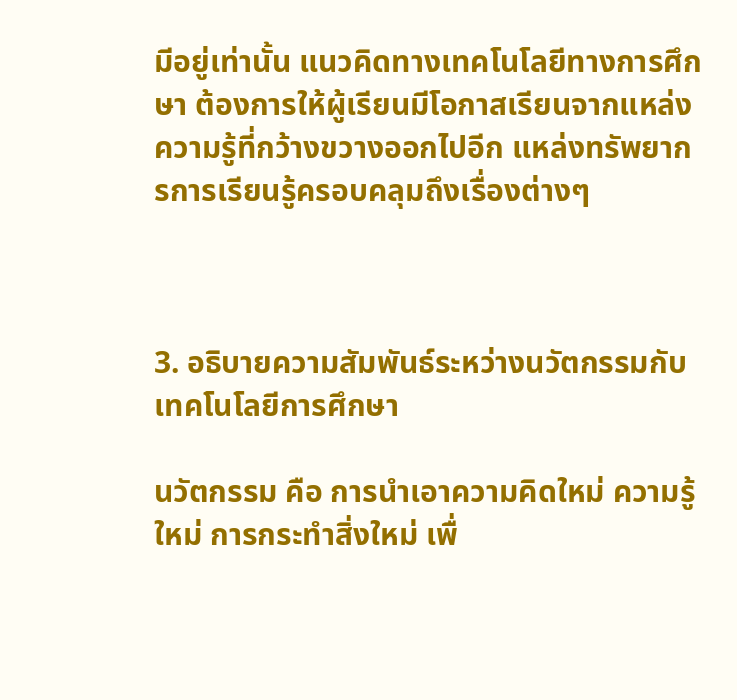มีอยู่เท่านั้น แนวคิดทางเทคโนโลยีทางการศึกษา ต้องการให้ผู้เรียนมีโอกาสเรียนจากแหล่งความรู้ที่กว้างขวางออกไปอีก แหล่งทรัพยากรการเรียนรู้ครอบคลุมถึงเรื่องต่างๆ



3. อธิบายความสัมพันธ์ระหว่างนวัตกรรมกับเทคโนโลยีการศึกษา

นวัตกรรม คือ การนำเอาความคิดใหม่ ความรู้ใหม่ การกระทำสิ่งใหม่ เพื่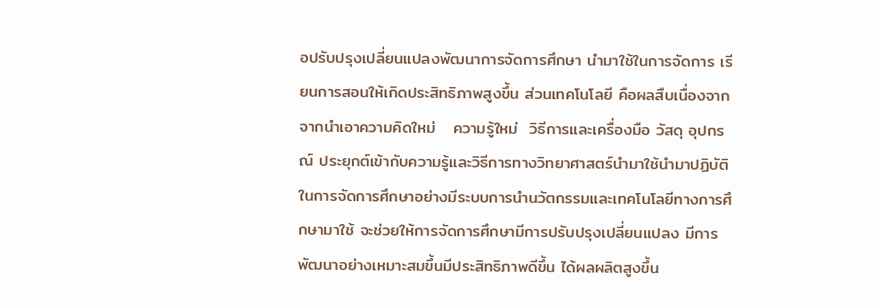อปรับปรุงเปลี่ยนแปลงพัฒนาการจัดการศึกษา นำมาใช้ในการจัดการ เรียนการสอนให้เกิดประสิทธิภาพสูงขึ้น ส่วนเทคโนโลยี คือผลสืบเนื่องจากจากนำเอาความคิดใหม่   ความรู้ใหม่  วิธีการและเครื่องมือ วัสดุ อุปกรณ์ ประยุกต์เข้ากับความรู้และวิธีการทางวิทยาศาสตร์นำมาใช้นำมาปฏิบัติในการจัดการศึกษาอย่างมีระบบการนำนวัตกรรมและเทคโนโลยีทางการศึกษามาใช้ จะช่วยให้การจัดการศึกษามีการปรับปรุงเปลี่ยนแปลง มีการพัฒนาอย่างเหมาะสมขึ้นมีประสิทธิภาพดีขึ้น ได้ผลผลิตสูงขึ้น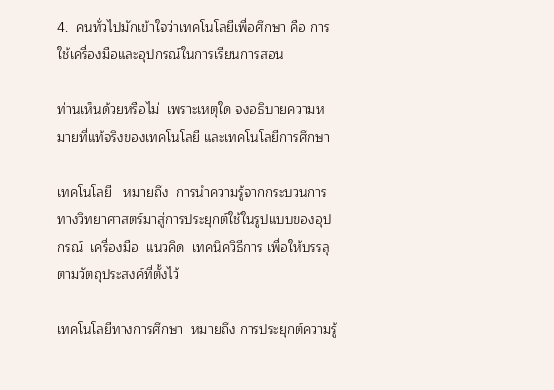4.  คนทั่วไปมักเข้าใจว่าเทคโนโลยีเพื่อศึกษา คือ การใช้เครื่องมือและอุปกรณ์ในการเรียนการสอน

ท่านเห็นด้วยหรือไม่  เพราะเหตุใด จงอธิบายความหมายที่แท้จริงของเทคโนโลยี และเทคโนโลยีการศึกษา

เทคโนโลยี   หมายถึง  การนำความรู้จากกระบวนการทางวิทยาศาสตร์มาสู่การประยุกต์ใช้ในรูปแบบของอุปกรณ์  เครื่องมือ  แนวคิด  เทคนิควิธีการ เพื่อให้บรรลุตามวัตถุประสงค์ที่ตั้งไว้

เทคโนโลยีทางการศึกษา  หมายถึง การประยุกต์ความรู้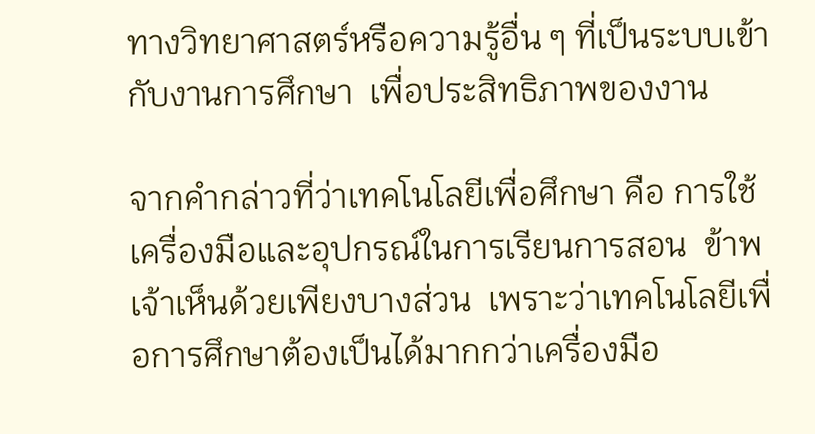ทางวิทยาศาสตร์หรือความรู้อื่น ๆ ที่เป็นระบบเข้ากับงานการศึกษา  เพื่อประสิทธิภาพของงาน

จากคำกล่าวที่ว่าเทคโนโลยีเพื่อศึกษา คือ การใช้เครื่องมือและอุปกรณ์ในการเรียนการสอน  ข้าพเจ้าเห็นด้วยเพียงบางส่วน  เพราะว่าเทคโนโลยีเพื่อการศึกษาต้องเป็นได้มากกว่าเครื่องมือ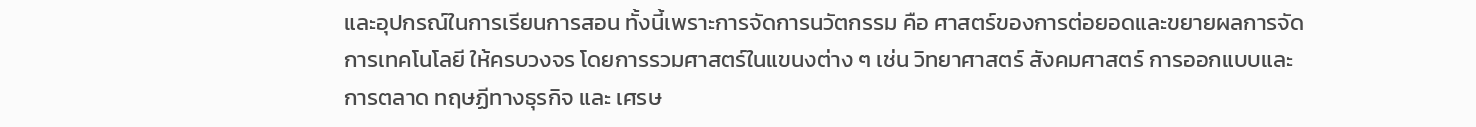และอุปกรณ์ในการเรียนการสอน ทั้งนี้เพราะการจัดการนวัตกรรม คือ ศาสตร์ของการต่อยอดและขยายผลการจัดการเทคโนโลยี ให้ครบวงจร โดยการรวมศาสตร์ในแขนงต่าง ๆ เช่น วิทยาศาสตร์ สังคมศาสตร์ การออกแบบและการตลาด ทฤษฏีทางธุรกิจ และ เศรษ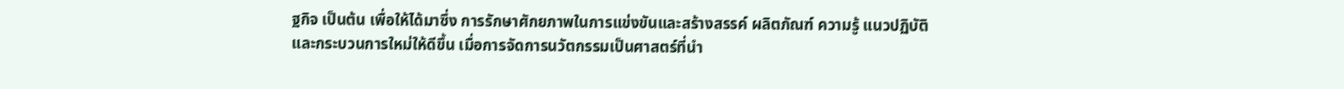ฐกิจ เป็นต้น เพื่อให้ได้มาซึ่ง การรักษาศักยภาพในการแข่งขันและสร้างสรรค์ ผลิตภัณฑ์ ความรู้ แนวปฏิบัติ และกระบวนการใหม่ให้ดีขึ้น เมื่อการจัดการนวัตกรรมเป็นศาสตร์ที่นำ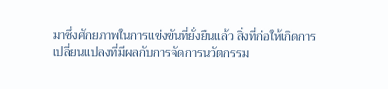มาซึ่งศักยภาพในการแข่งขันที่ยั่งยืนแล้ว สิ่งที่ก่อให้เกิดการเปลี่ยนแปลงที่มีผลกับการจัดการนวัตกรรม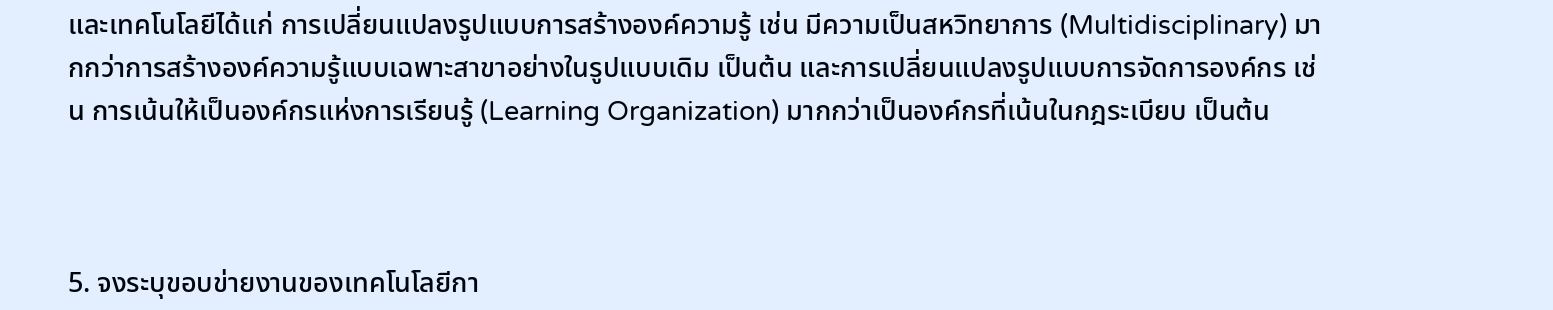และเทคโนโลยีได้แก่ การเปลี่ยนแปลงรูปแบบการสร้างองค์ความรู้ เช่น มีความเป็นสหวิทยาการ (Multidisciplinary) มากกว่าการสร้างองค์ความรู้แบบเฉพาะสาขาอย่างในรูปแบบเดิม เป็นต้น และการเปลี่ยนแปลงรูปแบบการจัดการองค์กร เช่น การเน้นให้เป็นองค์กรแห่งการเรียนรู้ (Learning Organization) มากกว่าเป็นองค์กรที่เน้นในกฎระเบียบ เป็นต้น



5. จงระบุขอบข่ายงานของเทคโนโลยีกา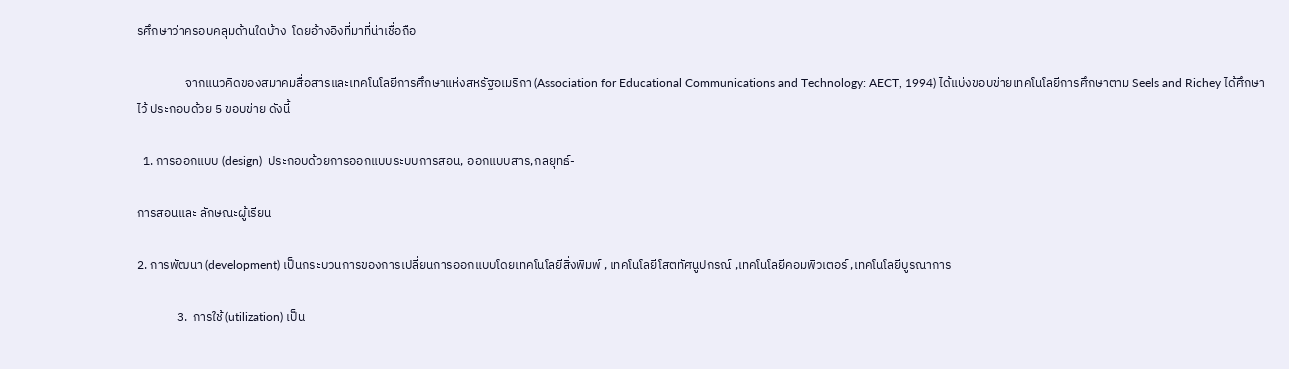รศึกษาว่าครอบคลุมด้านใดบ้าง  โดยอ้างอิงที่มาที่น่าเชื่อถือ

                 จากแนวคิดของสมาคมสื่อสารและเทคโนโลยีการศึกษาแห่งสหรัฐอเมริกา (Association for Educational Communications and Technology: AECT, 1994) ได้แบ่งขอบข่ายเทคโนโลยีการศึกษาตาม Seels and Richey ได้ศึกษาไว้ ประกอบด้วย 5 ขอบข่าย ดังนี้

  1. การออกแบบ (design)  ประกอบด้วยการออกแบบระบบการสอน, ออกแบบสาร,กลยุทธ์-

การสอนและ ลักษณะผู้เรียน

2. การพัฒนา (development) เป็นกระบวนการของการเปลี่ยนการออกแบบโดยเทคโนโลยีสิ่งพิมพ์ , เทคโนโลยีโสตทัศนูปกรณ์ ,เทคโนโลยีคอมพิวเตอร์ ,เทคโนโลยีบูรณาการ

              3.  การใช้ (utilization) เป็น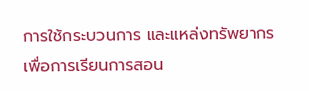การใช้กระบวนการ และแหล่งทรัพยากรเพื่อการเรียนการสอน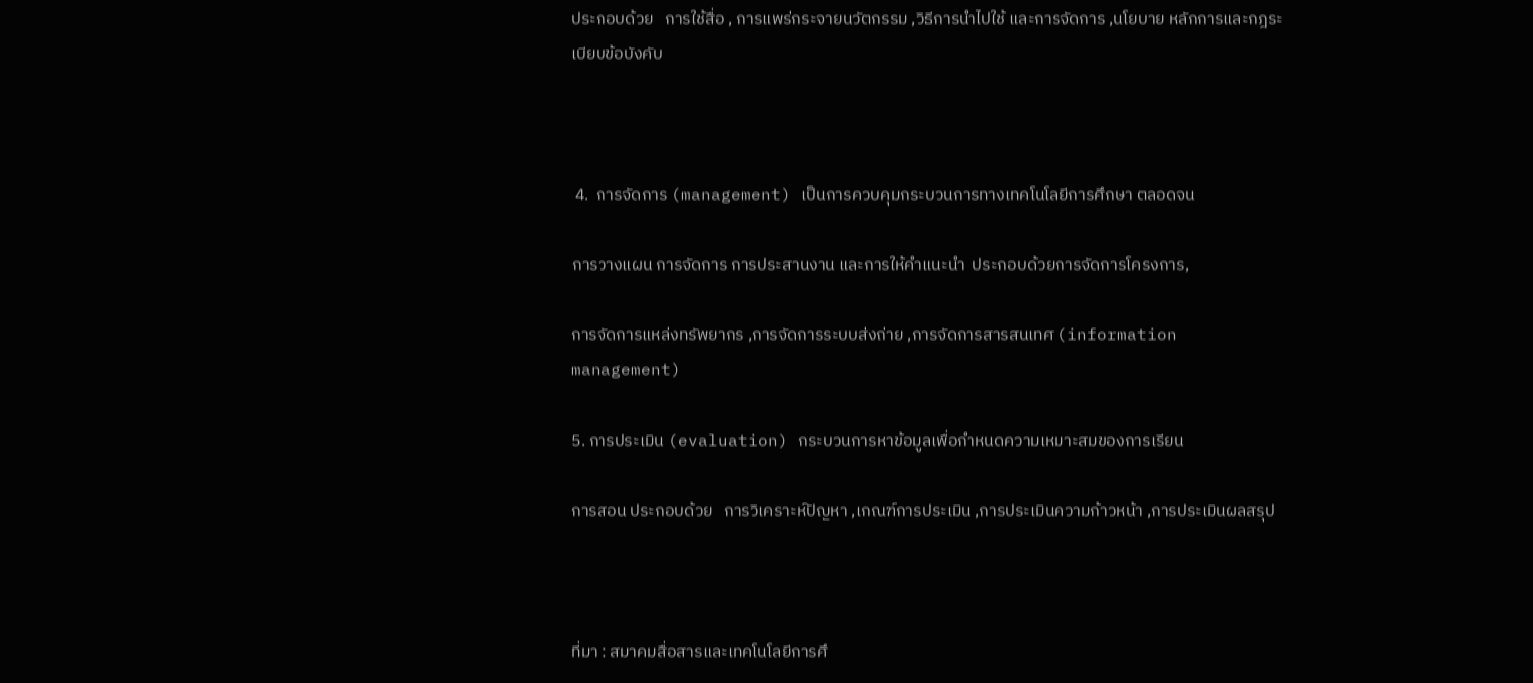ประกอบด้วย   การใช้สื่อ , การแพร่กระจายนวัตกรรม ,วิธีการนำไปใช้ และการจัดการ ,นโยบาย หลักการและกฎระเบียบข้อบังคับ



 4.  การจัดการ (management) เป็นการควบคุมกระบวนการทางเทคโนโลยีการศึกษา ตลอดจน

การวางแผน การจัดการ การประสานงาน และการให้คำแนะนำ  ประกอบด้วยการจัดการโครงการ,

การจัดการแหล่งทรัพยากร ,การจัดการระบบส่งถ่าย ,การจัดการสารสนเทศ (information management)

5. การประเมิน (evaluation) กระบวนการหาข้อมูลเพื่อกำหนดความเหมาะสมของการเรียน

การสอน ประกอบด้วย   การวิเคราะห์ปัญหา ,เกณฑ์การประเมิน ,การประเมินความก้าวหน้า ,การประเมินผลสรุป



ที่มา : สมาคมสื่อสารและเทคโนโลยีการศึ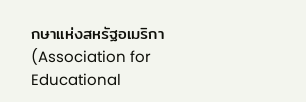กษาแห่งสหรัฐอเมริกา (Association for Educational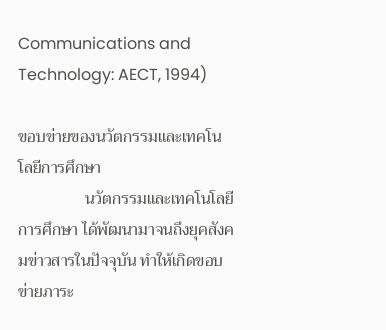Communications and Technology: AECT, 1994)

ขอบข่ายของนวัตกรรมและเทคโนโลยีการศึกษา
                นวัตกรรมและเทคโนโลยีการศึกษา ได้พัฒนามาจนถึงยุคสังคมข่าวสารในปัจจุบัน ทำให้เกิดขอบข่ายภาระ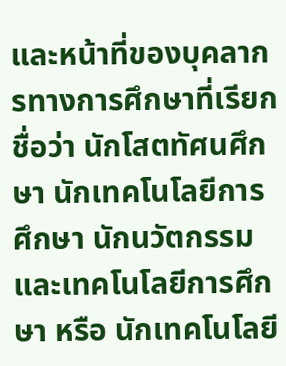และหน้าที่ของบุคลากรทางการศึกษาที่เรียกชื่อว่า นักโสตทัศนศึกษา นักเทคโนโลยีการศึกษา นักนวัตกรรมและเทคโนโลยีการศึกษา หรือ นักเทคโนโลยี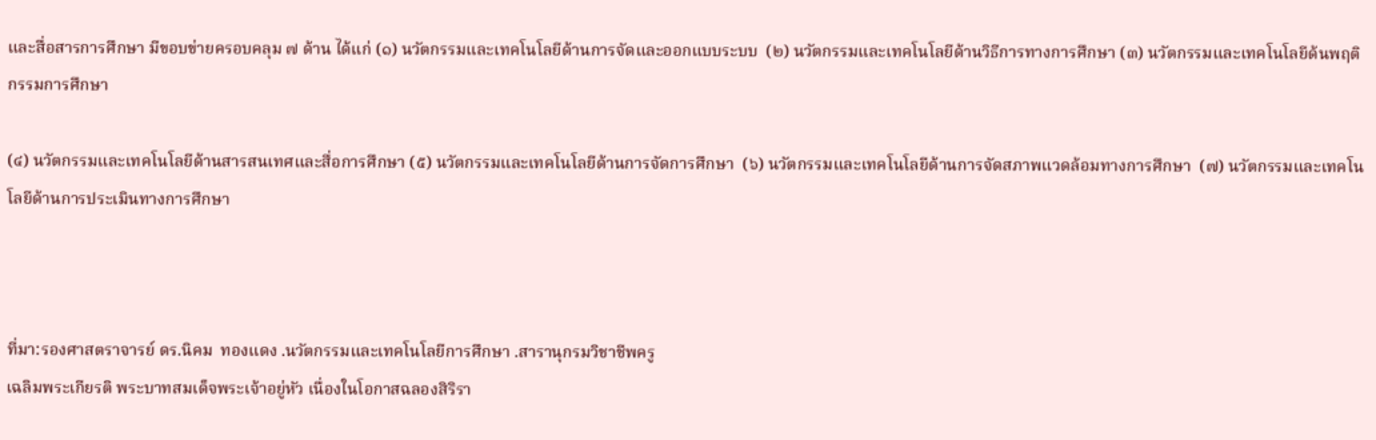และสื่อสารการศึกษา มีขอบข่ายครอบคลุม ๗ ด้าน ได้แก่ (๑) นวัตกรรมและเทคโนโลยีด้านการจัดและออกแบบระบบ  (๒) นวัตกรรมและเทคโนโลยีด้านวิธีการทางการศึกษา (๓) นวัตกรรมและเทคโนโลยีด้นพฤติกรรมการศึกษา

(๔) นวัตกรรมและเทคโนโลยีด้านสารสนเทศและสื่อการศึกษา (๕) นวัตกรรมและเทคโนโลยีด้านการจัดการศึกษา  (๖) นวัตกรรมและเทคโนโลยีด้านการจัดสภาพแวดล้อมทางการศึกษา  (๗) นวัตกรรมและเทคโนโลยีด้านการประเมินทางการศึกษา



ที่มา:รองศาสตราจารย์ ดร.นิคม  ทองแดง .นวัตกรรมและเทคโนโลยีการศึกษา .สารานุกรมวิชาชีพครู
เฉลิมพระเกียรติ พระบาทสมเด็จพระเจ้าอยู่หัว เนื่องในโอกาสฉลองสิริรา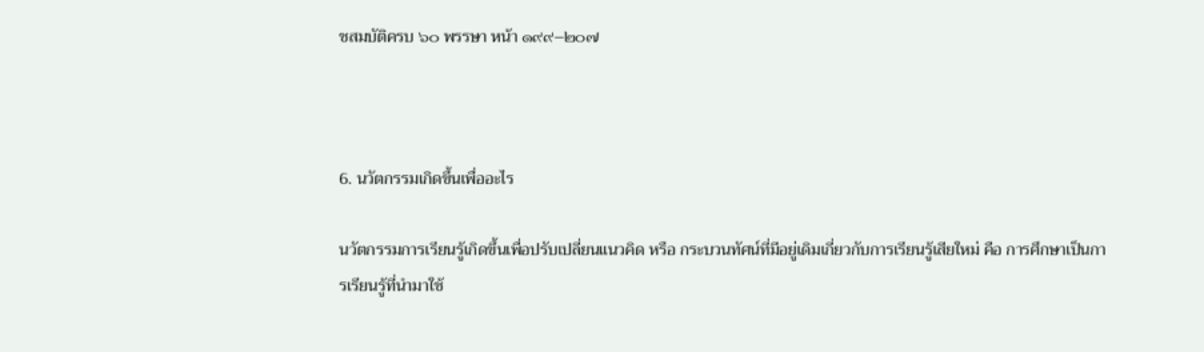ชสมบัติครบ ๖๐ พรรษา หน้า ๑๙๙–๒๐๗



6. นวัตกรรมเกิดขึ้นเพื่ออะไร

นวัตกรรมการเรียนรู้เกิดขึ้นเพื่อปรับเปลี่ยนแนวคิด หรือ กระบวนทัศน์ที่มีอยู่เดิมเกี่ยวกับการเรียนรู้เสียใหม่ คือ การศึกษาเป็นการเรียนรู้ที่นำมาใช้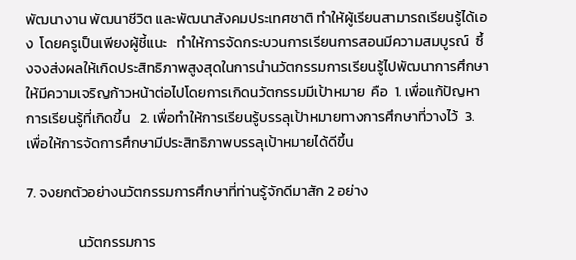พัฒนางาน พัฒนาชีวิต และพัฒนาสังคมประเทศชาติ ทำให้ผู้เรียนสามารถเรียนรู้ได้เอง  โดยครูเป็นเพียงผู้ชี้แนะ   ทำให้การจัดกระบวนการเรียนการสอนมีความสมบูรณ์  ซึ้งจงส่งผลให้เกิดประสิทธิภาพสูงสุดในการนำนวัตกรรมการเรียนรู้ไปพัฒนาการศึกษาให้มีความเจริญก้าวหน้าต่อไปโดยการเกิดนวัตกรรมมีเป้าหมาย  คือ  1. เพื่อแก้ปัญหาการเรียนรู้ที่เกิดขึ้น   2. เพื่อทำให้การเรียนรู้บรรลุเป้าหมายทางการศึกษาที่วางไว้  3. เพื่อให้การจัดการศึกษามีประสิทธิภาพบรรลุเป้าหมายได้ดีขึ้น

7. จงยกตัวอย่างนวัตกรรมการศึกษาที่ท่านรู้จักดีมาสัก 2 อย่าง

                นวัตกรรมการ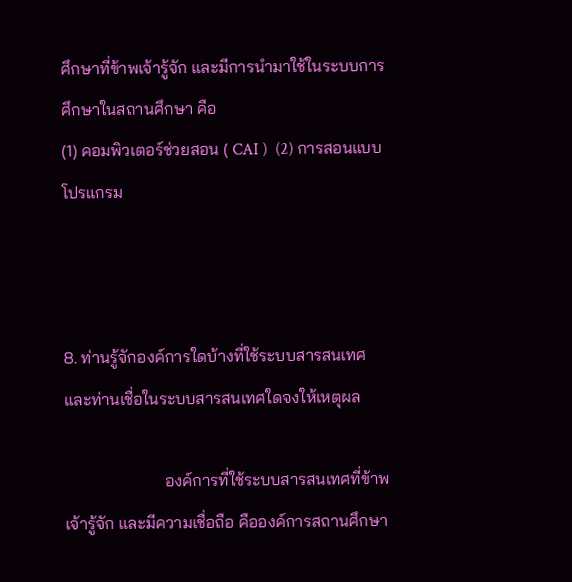ศึกษาที่ข้าพเจ้ารู้จัก และมีการนำมาใช้ในระบบการศึกษาในสถานศึกษา คือ
(1) คอมพิวเตอร์ช่วยสอน ( CAI )  (2) การสอนแบบโปรแกรม



8. ท่านรู้จักองค์การใดบ้างที่ใช้ระบบสารสนเทศ  และท่านเชื่อในระบบสารสนเทศใดจงให้เหตุผล

                        องค์การที่ใช้ระบบสารสนเทศที่ข้าพเจ้ารู้จัก และมีความเชื่อถือ คือองค์การสถานศึกษา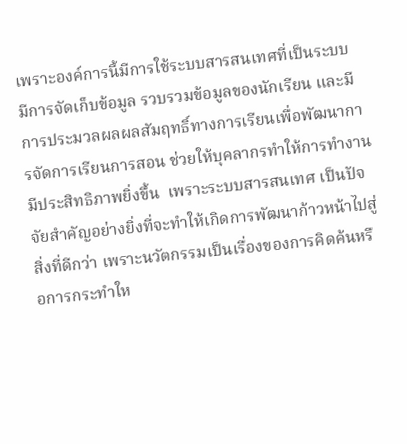เพราะองค์การนี้มีการใช้ระบบสารสนเทศที่เป็นระบบ  มีการจัดเก็บข้อมูล รวบรวมข้อมูลของนักเรียน และมีการประมวลผลผลสัมฤทธิ์ทางการเรียนเพื่อพัฒนาการจัดการเรียนการสอน ช่วยให้บุคลากรทำให้การทำงานมีประสิทธิภาพยิ่งขึ้น  เพราะระบบสารสนเทศ เป็นปัจจัยสำคัญอย่างยิ่งที่จะทำให้เกิดการพัฒนาก้าวหน้าไปสู่สิ่งที่ดีกว่า เพราะนวัตกรรมเป็นเรื่องของการคิดค้นหรือการกระทำให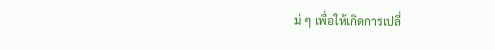ม่ ๆ เพื่อให้เกิดการเปลี่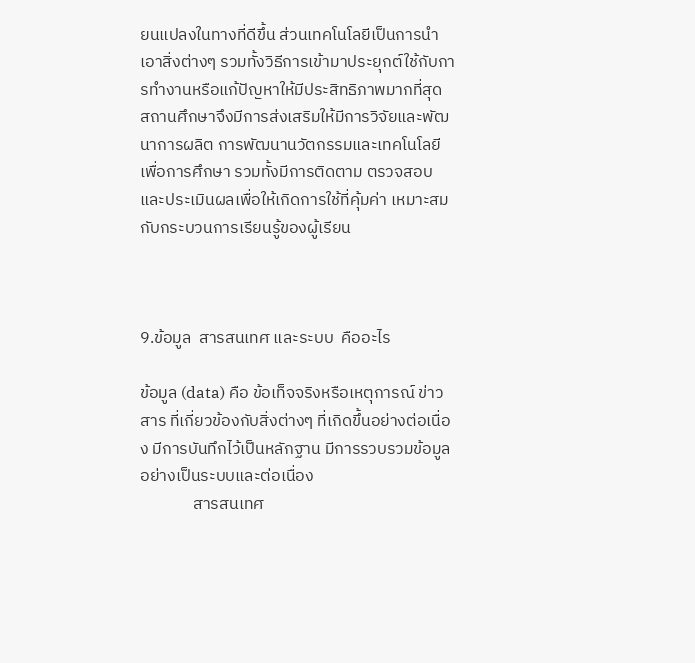ยนแปลงในทางที่ดีขึ้น ส่วนเทคโนโลยีเป็นการนำเอาสิ่งต่างๆ รวมทั้งวิธีการเข้ามาประยุกต์ใช้กับการทำงานหรือแก้ปัญหาให้มีประสิทธิภาพมากที่สุด สถานศึกษาจึงมีการส่งเสริมให้มีการวิจัยและพัฒนาการผลิต การพัฒนานวัตกรรมและเทคโนโลยีเพื่อการศึกษา รวมทั้งมีการติดตาม ตรวจสอบและประเมินผลเพื่อให้เกิดการใช้ที่คุ้มค่า เหมาะสมกับกระบวนการเรียนรู้ของผู้เรียน



9.ข้อมูล  สารสนเทศ และระบบ  คืออะไร

ข้อมูล (data) คือ ข้อเท็จจริงหรือเหตุการณ์ ข่าวสาร ที่เกี่ยวข้องกับสิ่งต่างๆ ที่เกิดขึ้นอย่างต่อเนื่อง มีการบันทึกไว้เป็นหลักฐาน มีการรวบรวมข้อมูลอย่างเป็นระบบและต่อเนื่อง
              สารสนเทศ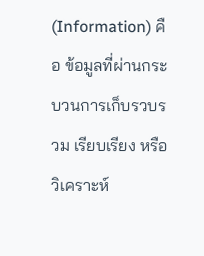(Information) คือ ข้อมูลที่ผ่านกระบวนการเก็บรวบรวม เรียบเรียง หรือวิเคราะห์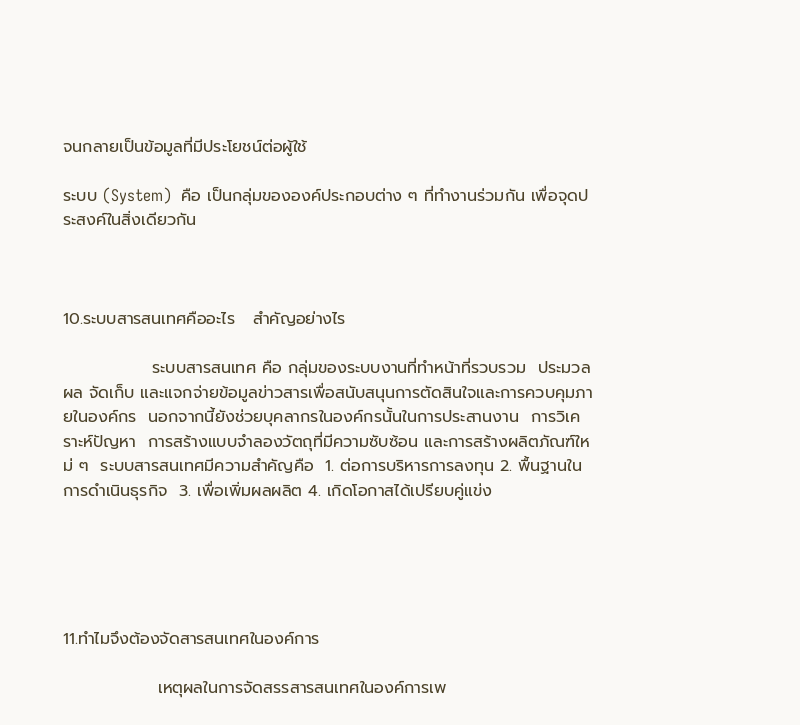จนกลายเป็นข้อมูลที่มีประโยชน์ต่อผู้ใช้

ระบบ (System)  คือ เป็นกลุ่มขององค์ประกอบต่าง ๆ ที่ทำงานร่วมกัน เพื่อจุดประสงค์ในสิ่งเดียวกัน



10.ระบบสารสนเทศคืออะไร   สำคัญอย่างไร

               ระบบสารสนเทศ คือ กลุ่มของระบบงานที่ทำหน้าที่รวบรวม  ประมวลผล จัดเก็บ และแจกจ่ายข้อมูลข่าวสารเพื่อสนับสนุนการตัดสินใจและการควบคุมภายในองค์กร  นอกจากนี้ยังช่วยบุคลากรในองค์กรนั้นในการประสานงาน  การวิเคราะห์ปัญหา  การสร้างแบบจำลองวัตถุที่มีความซับซ้อน และการสร้างผลิตภัณฑ์ใหม่ ๆ  ระบบสารสนเทศมีความสำคัญคือ  1. ต่อการบริหารการลงทุน 2. พื้นฐานในการดำเนินธุรกิจ  3. เพื่อเพิ่มผลผลิต 4. เกิดโอกาสได้เปรียบคู่แข่ง





11.ทำไมจึงต้องจัดสารสนเทศในองค์การ

                เหตุผลในการจัดสรรสารสนเทศในองค์การเพ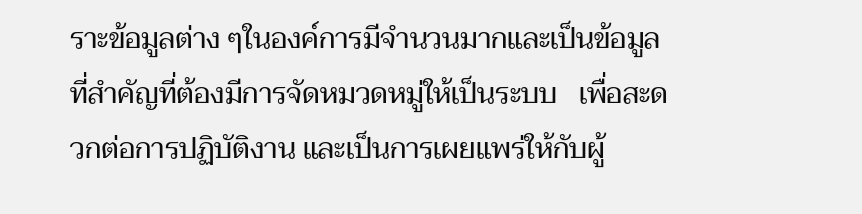ราะข้อมูลต่าง ๆในองค์การมีจำนวนมากและเป็นข้อมูลที่สำคัญที่ต้องมีการจัดหมวดหมู่ให้เป็นระบบ   เพื่อสะดวกต่อการปฏิบัติงาน และเป็นการเผยแพร่ให้กับผู้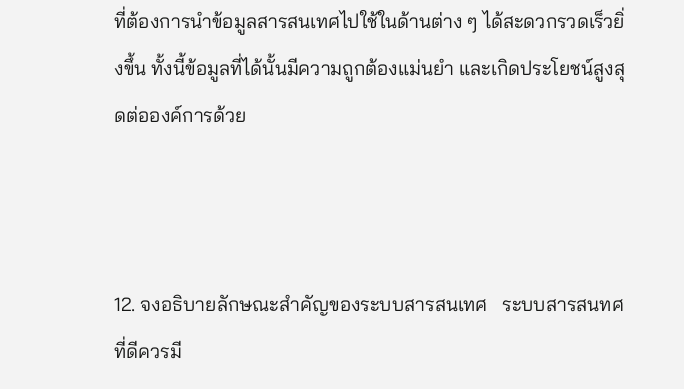ที่ต้องการนำข้อมูลสารสนเทศไปใช้ในด้านต่าง ๆ ได้สะดวกรวดเร็วยิ่งขึ้น ทั้งนี้ข้อมูลที่ได้นั้นมีความถูกต้องแม่นยำ และเกิดประโยชน์สูงสุดต่อองค์การด้วย



12. จงอธิบายลักษณะสำคัญของระบบสารสนเทศ   ระบบสารสนทศที่ดีควรมี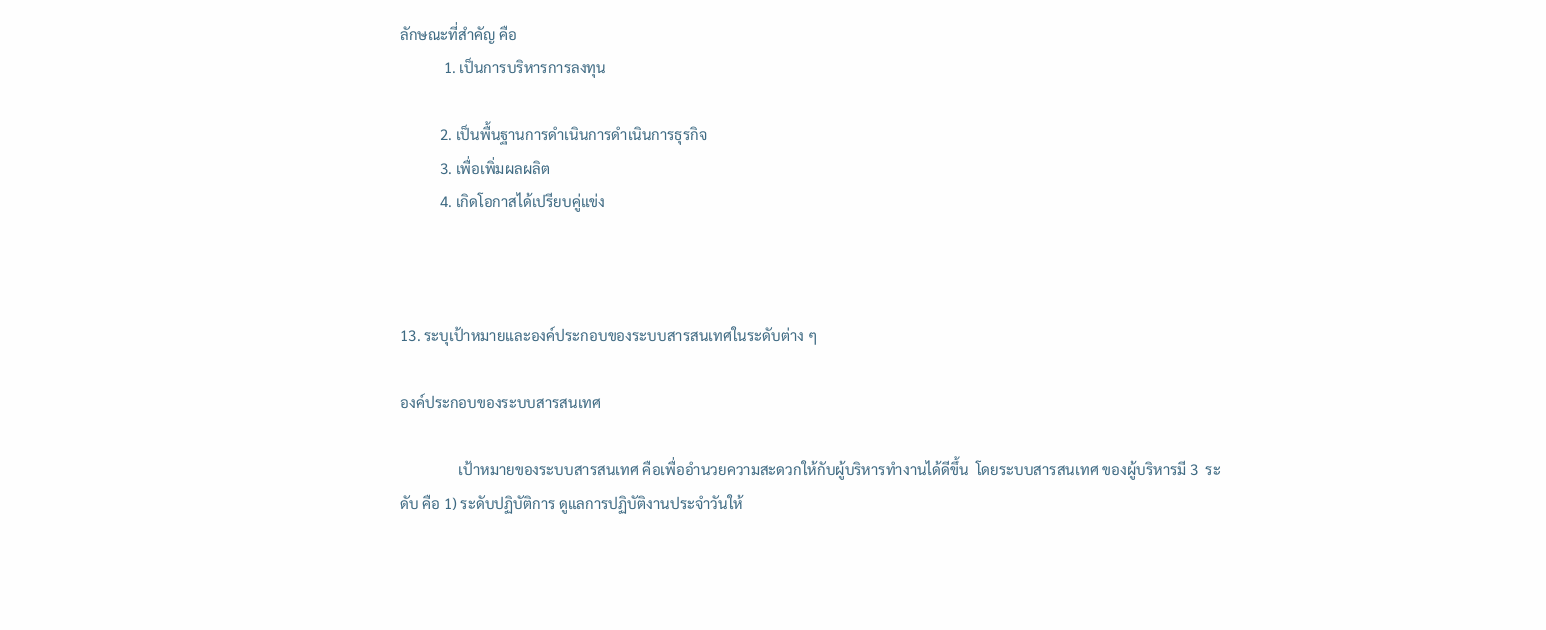ลักษณะที่สำคัญ คือ
            1. เป็นการบริหารการลงทุน

           2. เป็นพื้นฐานการดำเนินการดำเนินการธุรกิจ
           3. เพื่อเพิ่มผลผลิต
           4. เกิดโอกาสได้เปรียบคู่แข่ง



13. ระบุเป้าหมายและองค์ประกอบของระบบสารสนเทศในระดับต่าง ๆ

องค์ประกอบของระบบสารสนเทศ

                เป้าหมายของระบบสารสนเทศ คือเพื่ออำนวยความสะดวกให้กับผู้บริหารทำงานได้ดีขึ้น  โดยระบบสารสนเทศ ของผู้บริหารมี 3  ระดับ คือ 1) ระดับปฏิบัติการ ดูแลการปฏิบัติงานประจำวันให้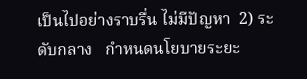เป็นไปอย่างราบรื่น ไม่มีปัญหา  2) ระดับกลาง   กำหนดนโยบายระยะ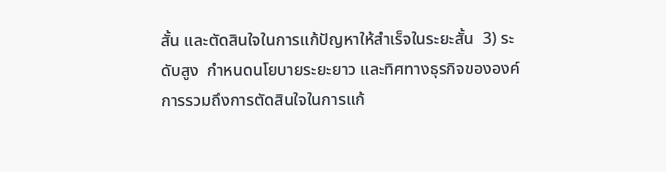สั้น และตัดสินใจในการแก้ปัญหาให้สำเร็จในระยะสั้น  3) ระดับสูง  กำหนดนโยบายระยะยาว และทิศทางธุรกิจขององค์การรวมถึงการตัดสินใจในการแก้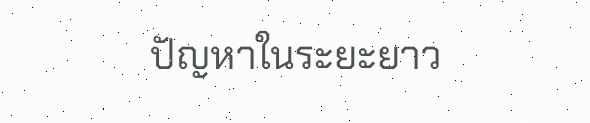ปัญหาในระยะยาว